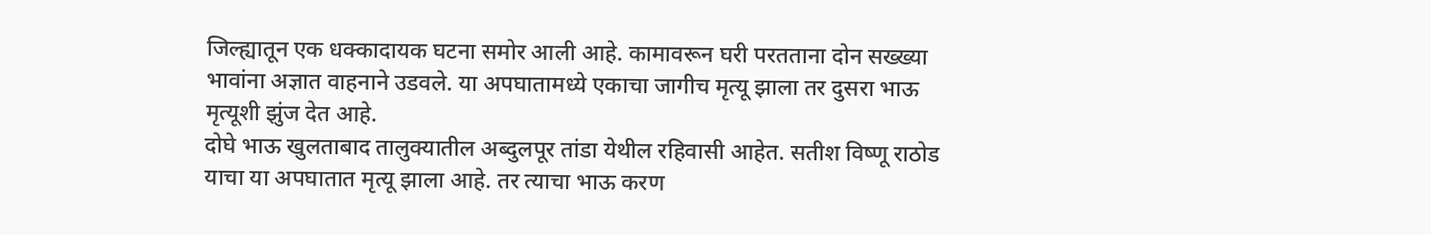जिल्ह्यातून एक धक्कादायक घटना समोर आली आहे. कामावरून घरी परतताना दोन सख्ख्या भावांना अज्ञात वाहनाने उडवले. या अपघातामध्ये एकाचा जागीच मृत्यू झाला तर दुसरा भाऊ मृत्यूशी झुंज देत आहे.
दोघे भाऊ खुलताबाद तालुक्यातील अब्दुलपूर तांडा येथील रहिवासी आहेत. सतीश विष्णू राठोड याचा या अपघातात मृत्यू झाला आहे. तर त्याचा भाऊ करण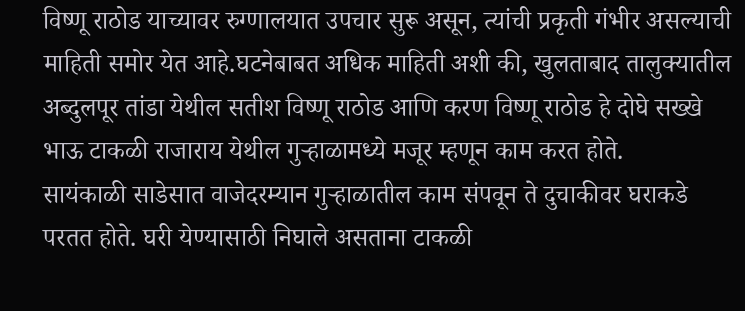विष्णू राठोड याच्यावर रुग्णालयात उपचार सुरू असून, त्यांची प्रकृती गंभीर असल्याची माहिती समोर येत आहे.घटनेबाबत अधिक माहिती अशी की, खुलताबाद तालुक्यातील अब्दुलपूर तांडा येथील सतीश विष्णू राठोड आणि करण विष्णू राठोड हे दोघे सख्खे भाऊ टाकळी राजाराय येथील गुऱ्हाळामध्ये मजूर म्हणून काम करत होते.
सायंकाळी साडेसात वाजेदरम्यान गुऱ्हाळातील काम संपवून ते दुचाकीवर घराकडे परतत होते. घरी येण्यासाठी निघाले असताना टाकळी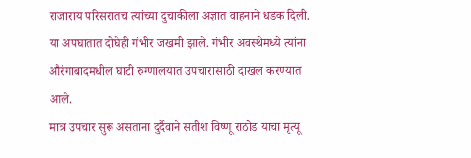राजाराय परिसरातच त्यांच्या दुचाकीला अज्ञात वाहनाने धडक दिली. या अपघातात दोघेही गंभीर जखमी झाले. गंभीर अवस्थेमध्ये त्यांना औरंगाबादमधील घाटी रुग्णालयात उपचारासाठी दाखल करण्यात आले.
मात्र उपचार सुरू असताना दुर्दैवाने सतीश विष्णू राठोड याचा मृत्यू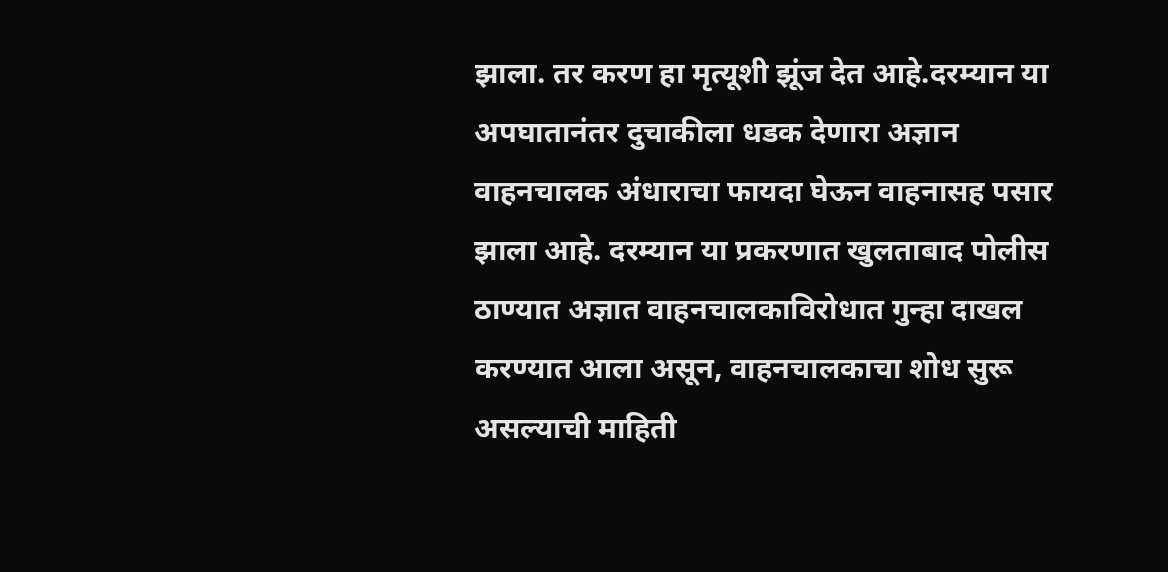झाला. तर करण हा मृत्यूशी झूंज देत आहे.दरम्यान या अपघातानंतर दुचाकीला धडक देणारा अज्ञान वाहनचालक अंधाराचा फायदा घेऊन वाहनासह पसार झाला आहे. दरम्यान या प्रकरणात खुलताबाद पोलीस ठाण्यात अज्ञात वाहनचालकाविरोधात गुन्हा दाखल करण्यात आला असून, वाहनचालकाचा शोध सुरू असल्याची माहिती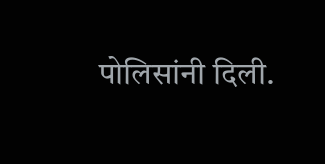पोलिसांनी दिली.